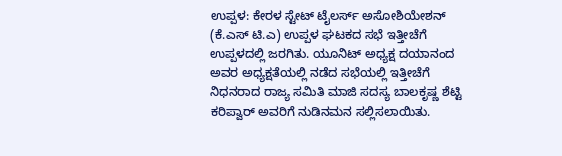ಉಪ್ಪಳ: ಕೇರಳ ಸ್ಟೇಟ್ ಟೈಲರ್ಸ್ ಅಸೋಶಿಯೇಶನ್ (ಕೆ.ಎಸ್ ಟಿ.ಎ) ಉಪ್ಪಳ ಘಟಕದ ಸಭೆ ಇತ್ತೀಚೆಗೆ ಉಪ್ಪಳದಲ್ಲಿ ಜರಗಿತು. ಯೂನಿಟ್ ಅಧ್ಯಕ್ಷ ದಯಾನಂದ ಅವರ ಅಧ್ಯಕ್ಷತೆಯಲ್ಲಿ ನಡೆದ ಸಭೆಯಲ್ಲಿ ಇತ್ತೀಚೆಗೆ ನಿಧನರಾದ ರಾಜ್ಯ ಸಮಿತಿ ಮಾಜಿ ಸದಸ್ಯ ಬಾಲಕೃಷ್ಣ ಶೆಟ್ಟಿ ಕರಿಪ್ವಾರ್ ಅವರಿಗೆ ನುಡಿನಮನ ಸಲ್ಲಿಸಲಾಯಿತು.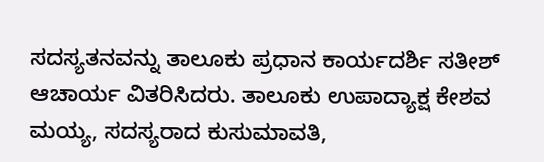ಸದಸ್ಯತನವನ್ನು ತಾಲೂಕು ಪ್ರಧಾನ ಕಾರ್ಯದರ್ಶಿ ಸತೀಶ್ ಆಚಾರ್ಯ ವಿತರಿಸಿದರು. ತಾಲೂಕು ಉಪಾದ್ಯಾಕ್ಷ ಕೇಶವ ಮಯ್ಯ, ಸದಸ್ಯರಾದ ಕುಸುಮಾವತಿ,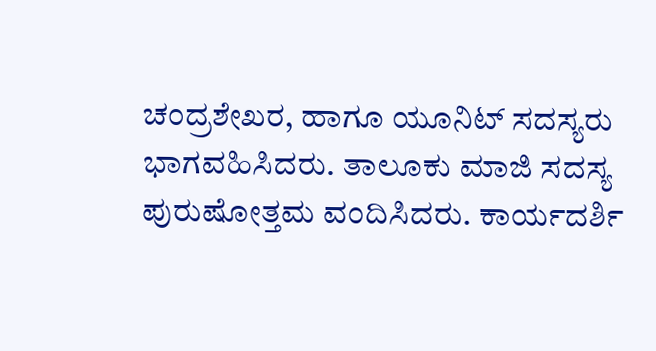ಚಂದ್ರಶೇಖರ, ಹಾಗೂ ಯೂನಿಟ್ ಸದಸ್ಯರು ಭಾಗವಹಿಸಿದರು. ತಾಲೂಕು ಮಾಜಿ ಸದಸ್ಯ ಪುರುಷೋತ್ತಮ ವಂದಿಸಿದರು. ಕಾರ್ಯದರ್ಶಿ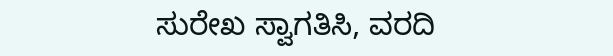ಸುರೇಖ ಸ್ವಾಗತಿಸಿ, ವರದಿ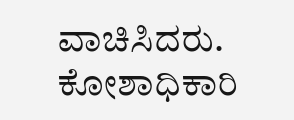ವಾಚಿಸಿದರು. ಕೋಶಾಧಿಕಾರಿ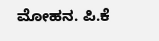ಮೋಹನ. ಪಿ.ಕೆ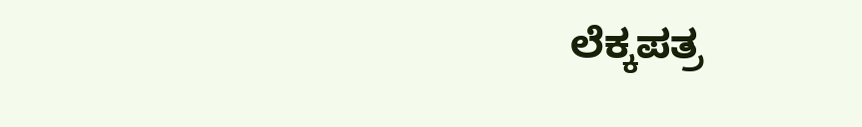ಲೆಕ್ಕಪತ್ರ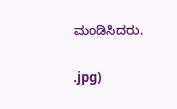ಮಂಡಿಸಿದರು.

.jpg)